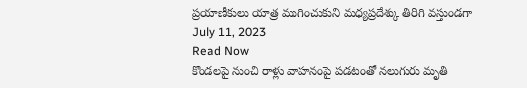ప్రయాణీకులు యాత్ర ముగించుకుని మధ్యప్రదేశ్కు తిరిగి వస్తుండగా
July 11, 2023
Read Now
కొండలపై నుంచి రాళ్లు వాహనంపై పడటంతో నలుగురు మృతి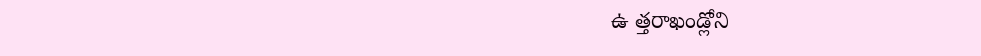ఉ త్తరాఖండ్లోని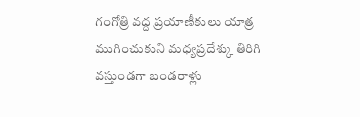గంగోత్రి వద్ద ప్రయాణీకులు యాత్ర ముగించుకుని మధ్యప్రదేశ్కు తిరిగి వస్తుండగా బండరాళ్లు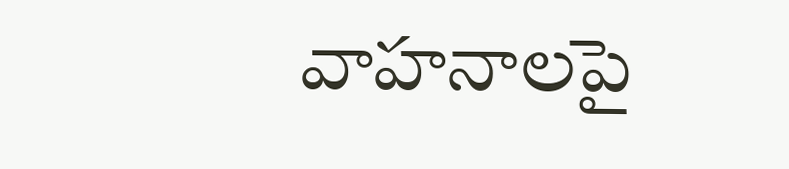వాహనాలపై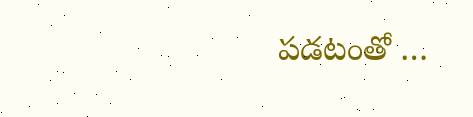పడటంతో …